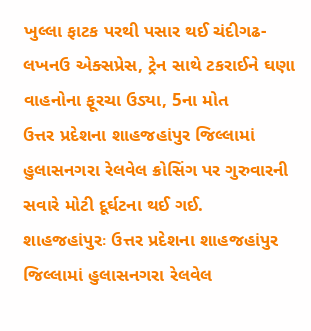ખુલ્લા ફાટક પરથી પસાર થઈ ચંદીગઢ-લખનઉ એક્સપ્રેસ, ટ્રેન સાથે ટકરાઈને ઘણા વાહનોના ફૂરચા ઉડ્યા, 5ના મોત
ઉત્તર પ્રદેશના શાહજહાંપુર જિલ્લામાં હુલાસનગરા રેલવેલ ક્રોસિંગ પર ગુરુવારની સવારે મોટી દૂર્ઘટના થઈ ગઈ.
શાહજહાંપુરઃ ઉત્તર પ્રદેશના શાહજહાંપુર જિલ્લામાં હુલાસનગરા રેલવેલ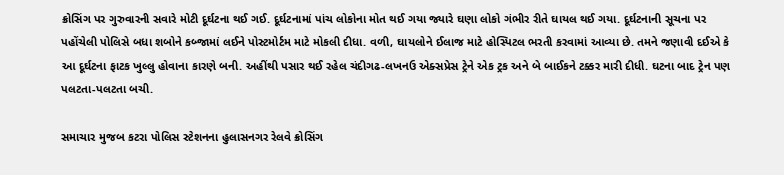ક્રોસિંગ પર ગુરુવારની સવારે મોટી દૂર્ઘટના થઈ ગઈ. દૂર્ઘટનામાં પાંચ લોકોના મોત થઈ ગયા જ્યારે ઘણા લોકો ગંભીર રીતે ઘાયલ થઈ ગયા. દૂર્ઘટનાની સૂચના પર પહોંચેલી પોલિસે બધા શબોને કબ્જામાં લઈને પોસ્ટમોર્ટમ માટે મોકલી દીધા. વળી, ઘાયલોને ઈલાજ માટે હોસ્પિટલ ભરતી કરવામાં આવ્યા છે. તમને જણાવી દઈએ કે આ દૂર્ઘટના ફાટક ખુલ્લુ હોવાના કારણે બની. અહીંથી પસાર થઈ રહેલ ચંદીગઢ-લખનઉ એક્સપ્રેસ ટ્રેને એક ટ્રક અને બે બાઈકને ટક્કર મારી દીધી. ઘટના બાદ ટ્રેન પણ પલટતા-પલટતા બચી.

સમાચાર મુજબ કટરા પોલિસ સ્ટેશનના હુલાસનગર રેલવે ક્રોસિંગ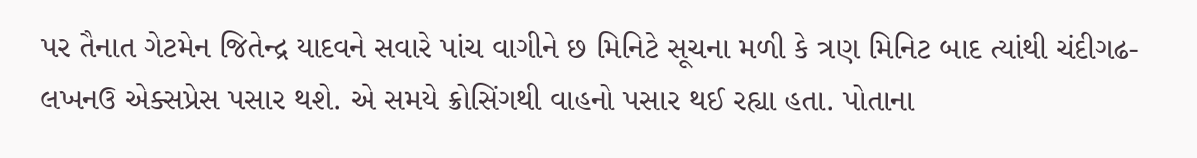પર તૈનાત ગેટમેન જિતેન્દ્ર યાદવને સવારે પાંચ વાગીને છ મિનિટે સૂચના મળી કે ત્રણ મિનિટ બાદ ત્યાંથી ચંદીગઢ-લખનઉ એક્સપ્રેસ પસાર થશે. એ સમયે ક્રોસિંગથી વાહનો પસાર થઈ રહ્યા હતા. પોતાના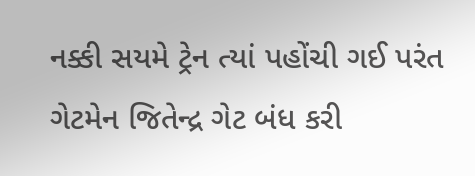નક્કી સયમે ટ્રેન ત્યાં પહોંચી ગઈ પરંત ગેટમેન જિતેન્દ્ર ગેટ બંધ કરી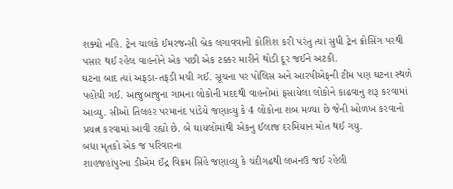શક્યો નહિ. ટ્રેન ચાલકે ઈમરજન્સી બ્રેક લગાવવાની કોશિશ કરી પરંતુ ત્યાં સુધી ટ્રેન ક્રોસિંગ પરથી પસાર થઈ રહેલ વાહનોને એક પછી એક ટક્કર મારીને થોડી દૂર જઈને અટકી.
ઘટના બાદ ત્યાં અફડા-તફડી મચી ગઈ. સૂચના પર પોલિસ અને આરપીએફની ટીમ પણ ઘટના સ્થળે પહોંચી ગઈ. આજુબાજુના ગામના લોકોની મદદથી વાહનોમાં ફસાયેલા લોકોને કાઢવાનુ શરૂ કરવામાં આવ્યુ. સીઓ તિલહર પરમાનંદ પાંડેયે જણાવ્યુ કે 4 લોકોના શબ મળ્યા છે જેની ઓળખ કરવાનો પ્રયત્ન કરવામાં આવી રહ્યો છે. બે ઘાયલોમાંથી એકનુ ઈલાજ દરમિયાન મોત થઈ ગયુ.
બધા મૃતકો એક જ પરિવારના
શાહજહાંપુરના ડીએમ ઈંદ્ર વિક્રમ સિંહે જણાવ્યુ કે ચંદીગઢથી લખનઉ જઈ રહેલી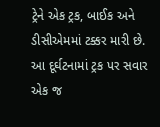ટ્રેને એક ટ્રક, બાઈક અને ડીસીએમમાં ટક્કર મારી છે. આ દૂર્ઘટનામાં ટ્રક પર સવાર એક જ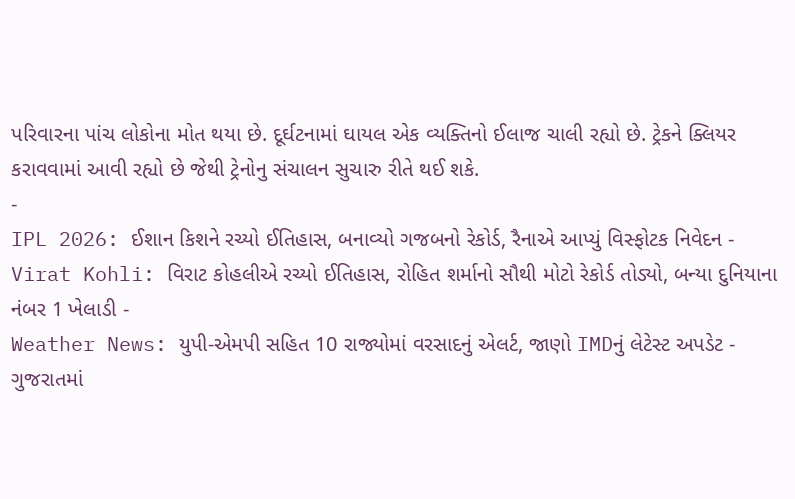પરિવારના પાંચ લોકોના મોત થયા છે. દૂર્ઘટનામાં ઘાયલ એક વ્યક્તિનો ઈલાજ ચાલી રહ્યો છે. ટ્રેકને ક્લિયર કરાવવામાં આવી રહ્યો છે જેથી ટ્રેનોનુ સંચાલન સુચારુ રીતે થઈ શકે.
-
IPL 2026: ઈશાન કિશને રચ્યો ઈતિહાસ, બનાવ્યો ગજબનો રેકોર્ડ, રૈનાએ આપ્યું વિસ્ફોટક નિવેદન -
Virat Kohli: વિરાટ કોહલીએ રચ્યો ઈતિહાસ, રોહિત શર્માનો સૌથી મોટો રેકોર્ડ તોડ્યો, બન્યા દુનિયાના નંબર 1 ખેલાડી -
Weather News: યુપી-એમપી સહિત 10 રાજ્યોમાં વરસાદનું એલર્ટ, જાણો IMDનું લેટેસ્ટ અપડેટ -
ગુજરાતમાં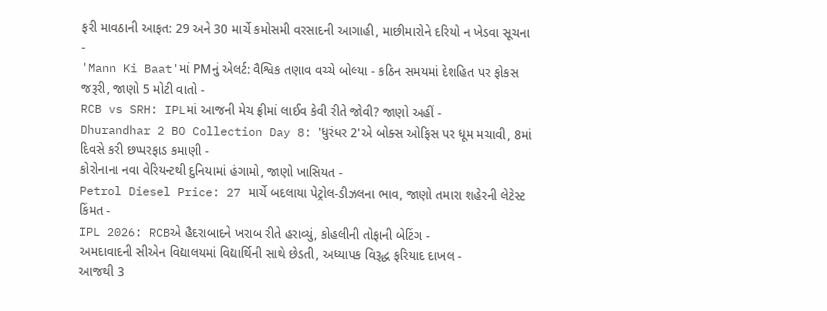ફરી માવઠાની આફત: 29 અને 30 માર્ચે કમોસમી વરસાદની આગાહી, માછીમારોને દરિયો ન ખેડવા સૂચના -
'Mann Ki Baat'માં PMનું એલર્ટ: વૈશ્વિક તણાવ વચ્ચે બોલ્યા - કઠિન સમયમાં દેશહિત પર ફોકસ જરૂરી, જાણો 5 મોટી વાતો -
RCB vs SRH: IPLમાં આજની મેચ ફ્રીમાં લાઈવ કેવી રીતે જોવી? જાણો અહીં -
Dhurandhar 2 BO Collection Day 8: 'ધુરંધર 2'એ બોક્સ ઓફિસ પર ધૂમ મચાવી, 8માં દિવસે કરી છપ્પરફાડ કમાણી -
કોરોનાના નવા વેરિયન્ટથી દુનિયામાં હંગામો, જાણો ખાસિયત -
Petrol Diesel Price: 27 માર્ચે બદલાયા પેટ્રોલ-ડીઝલના ભાવ, જાણો તમારા શહેરની લેટેસ્ટ કિંમત -
IPL 2026: RCBએ હૈદરાબાદને ખરાબ રીતે હરાવ્યું, કોહલીની તોફાની બેટિંગ -
અમદાવાદની સીએન વિદ્યાલયમાં વિદ્યાર્થિની સાથે છેડતી, અધ્યાપક વિરૂદ્ધ ફરિયાદ દાખલ -
આજથી 3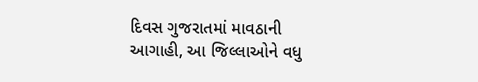દિવસ ગુજરાતમાં માવઠાની આગાહી, આ જિલ્લાઓને વધુ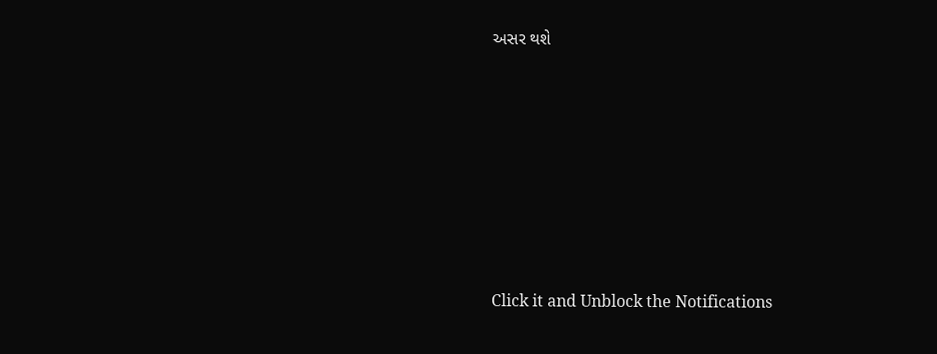અસર થશે








Click it and Unblock the Notifications